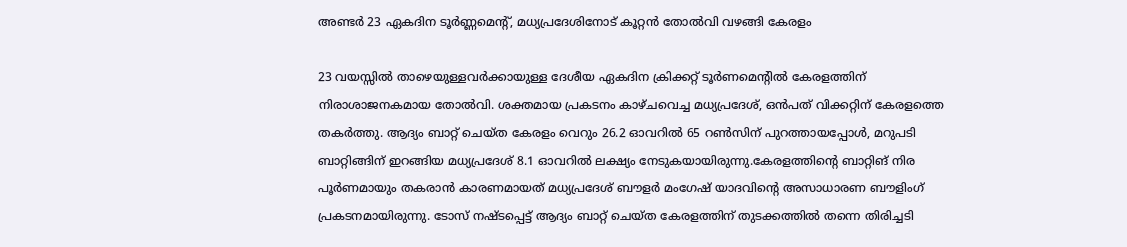അണ്ടർ 23 ഏകദിന ടൂർണ്ണമെന്‍റ്, മധ്യപ്രദേശിനോട് കൂറ്റന്‍ തോല്‍വി വഴങ്ങി കേരളം

23 വയസ്സിൽ താഴെയുള്ളവർക്കായുള്ള ദേശീയ ഏകദിന ക്രിക്കറ്റ് ടൂർണമെന്റിൽ കേരളത്തിന് നിരാശാജനകമായ തോൽവി. ശക്തമായ പ്രകടനം കാഴ്ചവെച്ച മധ്യപ്രദേശ്, ഒൻപത് വിക്കറ്റിന് കേരളത്തെ തകർത്തു. ആദ്യം ബാറ്റ് ചെയ്ത കേരളം വെറും 26.2 ഓവറിൽ 65 റൺസിന് പുറത്തായപ്പോൾ, മറുപടി ബാറ്റിങ്ങിന് ഇറങ്ങിയ മധ്യപ്രദേശ് 8.1 ഓവറിൽ ലക്ഷ്യം നേടുകയായിരുന്നു.കേരളത്തിന്റെ ബാറ്റിങ് നിര പൂർണമായും തകരാൻ കാരണമായത് മധ്യപ്രദേശ് ബൗളർ മംഗേഷ് യാദവിന്റെ അസാധാരണ ബൗളിംഗ് പ്രകടനമായിരുന്നു. ടോസ് നഷ്ടപ്പെട്ട് ആദ്യം ബാറ്റ് ചെയ്ത കേരളത്തിന് തുടക്കത്തിൽ തന്നെ തിരിച്ചടി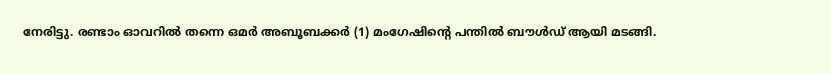നേരിട്ടു. രണ്ടാം ഓവറിൽ തന്നെ ഒമർ അബൂബക്കർ (1) മംഗേഷിന്റെ പന്തിൽ ബൗൾഡ് ആയി മടങ്ങി.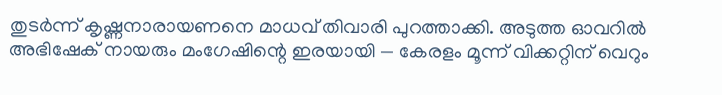തുടർന്ന് കൃഷ്ണനാരായണനെ മാധവ് തിവാരി പുറത്താക്കി. അടുത്ത ഓവറിൽ അഭിഷേക് നായരും മംഗേഷിന്റെ ഇരയായി — കേരളം മൂന്ന് വിക്കറ്റിന് വെറും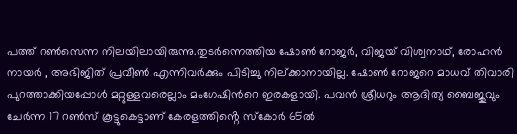പത്ത് റൺസെന്ന നിലയിലായിരുന്നു.തുടർന്നെത്തിയ ഷോൺ റോജർ, വിജയ് വിശ്വനാഥ്, രോഹൻ നായർ , അഭിജിത് പ്രവീൺ എന്നിവർക്കും പിടിച്ചു നില്ക്കാനായില്ല. ഷോൺ റോജറെ മാധവ് തിവാരി പുറത്താക്കിയപ്പോൾ മറ്റുള്ളവരെല്ലാം മംഗേഷിന്‍റെ ഇരകളായി. പവൻ ശ്രീധറും ആദിത്യ ബൈജുവും ചേർന്ന 17 റൺസ് കൂട്ടുകെട്ടാണ് കേരളത്തിൻ്റെ സ്കോർ 65ൽ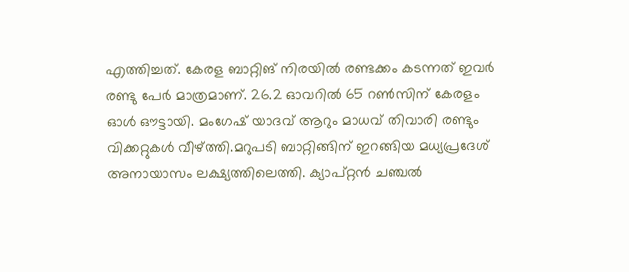എത്തിച്ചത്. കേരള ബാറ്റിങ് നിരയിൽ രണ്ടക്കം കടന്നത് ഇവർ രണ്ടു പേർ മാത്രമാണ്. 26.2 ഓവറിൽ 65 റൺസിന് കേരളം ഓൾ ഔട്ടായി. മംഗേഷ് യാദവ് ആറും മാധവ് തിവാരി രണ്ടും വിക്കറ്റുകൾ വീഴ്ത്തി.മറുപടി ബാറ്റിങ്ങിന് ഇറങ്ങിയ മധ്യപ്രദേശ് അനായാസം ലക്ഷ്യത്തിലെത്തി. ക്യാപ്റ്റൻ ചഞ്ചൽ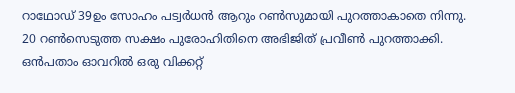റാഥോഡ് 39ഉം സോഹം പട്വർധൻ ആറും റൺസുമായി പുറത്താകാതെ നിന്നു. 20 റൺസെടുത്ത സക്ഷം പുരോഹിതിനെ അഭിജിത് പ്രവീൺ പുറത്താക്കി. ഒൻപതാം ഓവറിൽ ഒരു വിക്കറ്റ്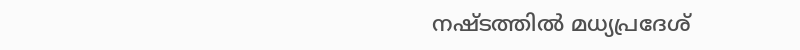നഷ്ടത്തിൽ മധ്യപ്രദേശ്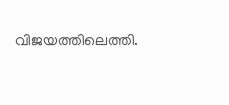വിജയത്തിലെത്തി.